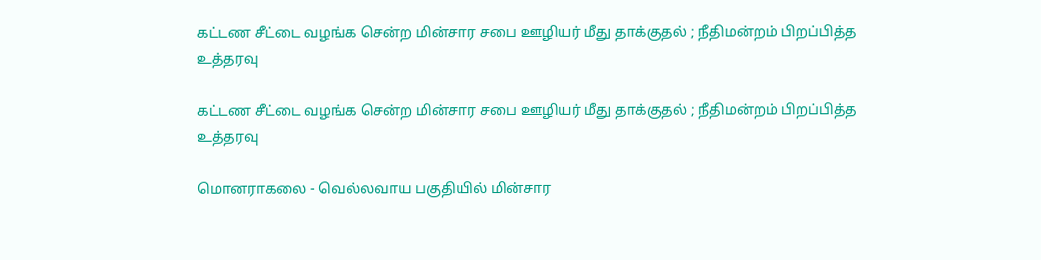கட்டண சீட்டை வழங்க சென்ற மின்சார சபை ஊழியர் மீது தாக்குதல் ; நீதிமன்றம் பிறப்பித்த உத்தரவு

கட்டண சீட்டை வழங்க சென்ற மின்சார சபை ஊழியர் மீது தாக்குதல் ; நீதிமன்றம் பிறப்பித்த உத்தரவு

மொனராகலை - வெல்லவாய பகுதியில் மின்சார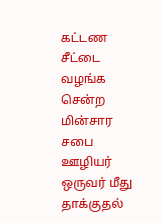கட்டண சீட்டை வழங்க சென்ற மின்சார சபை ஊழியர் ஒருவர் மீது தாக்குதல்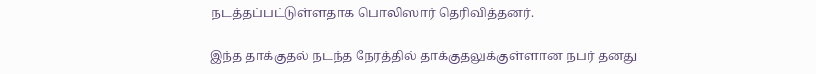நடத்தப்பட்டுள்ளதாக பொலிஸார் தெரிவித்தனர்.

இந்த தாக்குதல் நடந்த நேரத்தில் தாக்குதலுக்குள்ளான நபர் தனது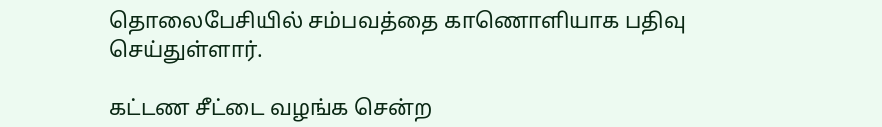தொலைபேசியில் சம்பவத்தை காணொளியாக பதிவு செய்துள்ளார்.

கட்டண சீட்டை வழங்க சென்ற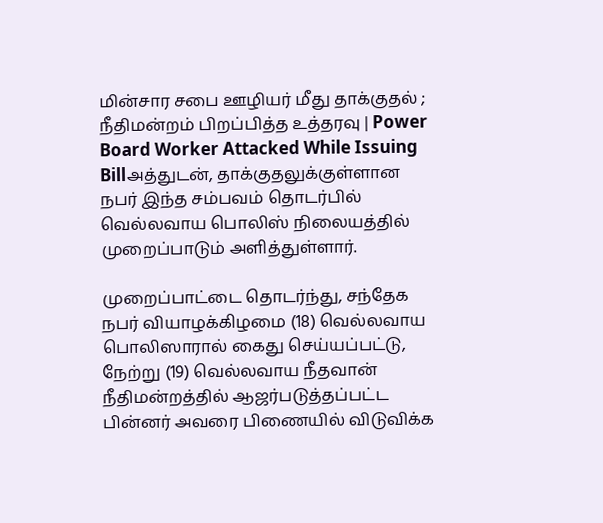மின்சார சபை ஊழியர் மீது தாக்குதல் ; நீதிமன்றம் பிறப்பித்த உத்தரவு | Power Board Worker Attacked While Issuing Billஅத்துடன், தாக்குதலுக்குள்ளான நபர் இந்த சம்பவம் தொடர்பில் வெல்லவாய பொலிஸ் நிலையத்தில் முறைப்பாடும் அளித்துள்ளார்.

முறைப்பாட்டை தொடர்ந்து, சந்தேக நபர் வியாழக்கிழமை (18) வெல்லவாய பொலிஸாரால் கைது செய்யப்பட்டு, நேற்று (19) வெல்லவாய நீதவான் நீதிமன்றத்தில் ஆஜர்படுத்தப்பட்ட பின்னர் அவரை பிணையில் விடுவிக்க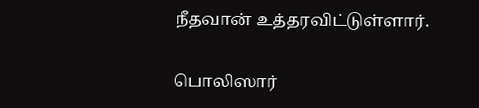நீதவான் உத்தரவிட்டுள்ளார்.

பொலிஸார்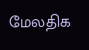மேலதிக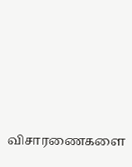விசாரணைகளை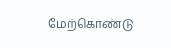மேற்கொண்டு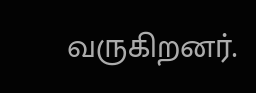வருகிறனர்.